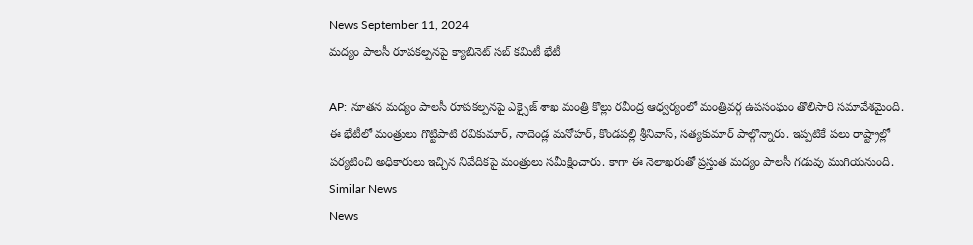News September 11, 2024
మద్యం పాలసీ రూపకల్పనపై క్యాబినెట్ సబ్ కమిటీ భేటీ

AP: నూతన మద్యం పాలసీ రూపకల్పనపై ఎక్సైజ్ శాఖ మంత్రి కొల్లు రవీంద్ర ఆధ్వర్యంలో మంత్రివర్గ ఉపసంఘం తొలిసారి సమావేశమైంది. ఈ భేటీలో మంత్రులు గొట్టిపాటి రవికుమార్, నాదెండ్ల మనోహర్, కొండపల్లి శ్రీనివాస్, సత్యకుమార్ పాల్గొన్నారు. ఇప్పటికే పలు రాష్ట్రాల్లో పర్యటించి అధికారులు ఇచ్చిన నివేదికపై మంత్రులు సమీక్షించారు. కాగా ఈ నెలాఖరుతో ప్రస్తుత మద్యం పాలసీ గడువు ముగియనుంది.
Similar News
News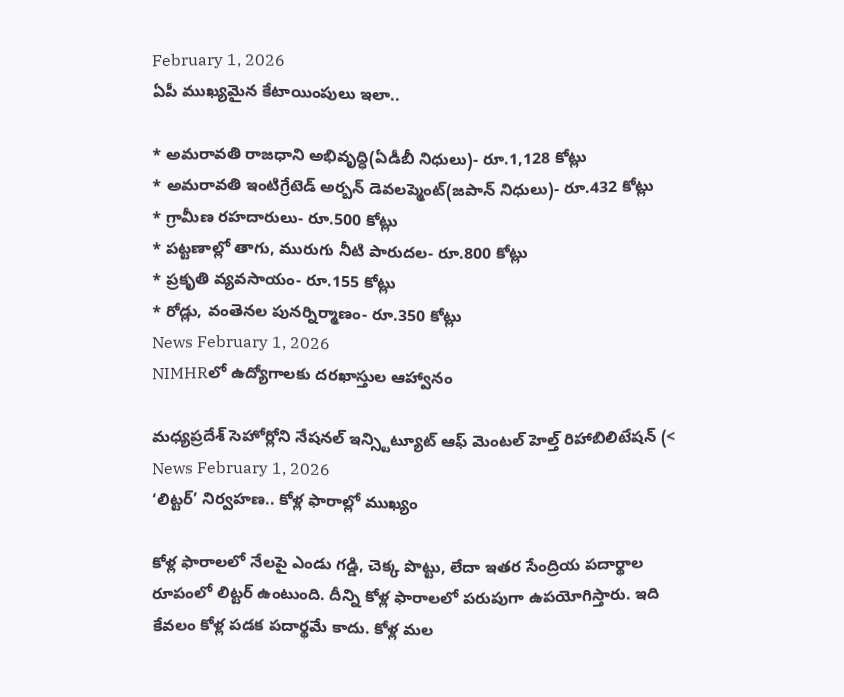February 1, 2026
ఏపీ ముఖ్యమైన కేటాయింపులు ఇలా..

* అమరావతి రాజధాని అభివృద్ధి(ఏడీబీ నిధులు)- రూ.1,128 కోట్లు
* అమరావతి ఇంటిగ్రేటెడ్ అర్బన్ డెవలప్మెంట్(జపాన్ నిధులు)- రూ.432 కోట్లు
* గ్రామీణ రహదారులు- రూ.500 కోట్లు
* పట్టణాల్లో తాగు, మురుగు నీటి పారుదల- రూ.800 కోట్లు
* ప్రకృతి వ్యవసాయం- రూ.155 కోట్లు
* రోడ్లు, వంతెనల పునర్నిర్మాణం- రూ.350 కోట్లు
News February 1, 2026
NIMHRలో ఉద్యోగాలకు దరఖాస్తుల ఆహ్వానం

మధ్యప్రదేశ్ సెహోర్లోని నేషనల్ ఇన్స్టిట్యూట్ ఆఫ్ మెంటల్ హెల్త్ రిహాబిలిటేషన్ (<
News February 1, 2026
‘లిట్టర్’ నిర్వహణ.. కోళ్ల ఫారాల్లో ముఖ్యం

కోళ్ల ఫారాలలో నేలపై ఎండు గడ్డి, చెక్క పొట్టు, లేదా ఇతర సేంద్రియ పదార్థాల రూపంలో లిట్టర్ ఉంటుంది. దీన్ని కోళ్ల ఫారాలలో పరుపుగా ఉపయోగిస్తారు. ఇది కేవలం కోళ్ల పడక పదార్థమే కాదు. కోళ్ల మల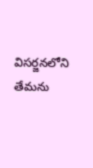విసర్జనలోని తేమను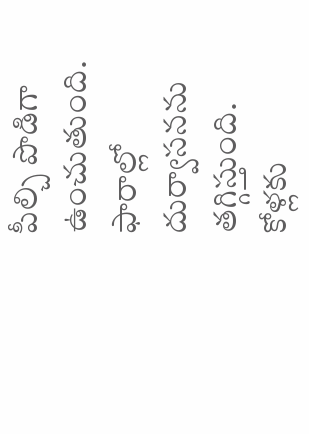పీల్చి పొడిగా ఉంచుతుంది. ఫారాల్లో దుర్వాసనను తగ్గిస్తుంది. కోళ్లకు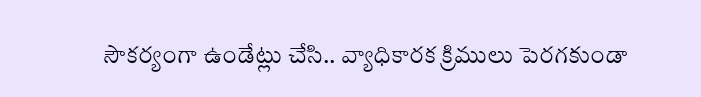సౌకర్యంగా ఉండేట్లు చేసి.. వ్యాధికారక క్రిములు పెరగకుండా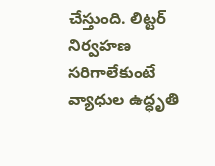చేస్తుంది. లిట్టర్ నిర్వహణ సరిగాలేకుంటే వ్యాధుల ఉద్ధృతి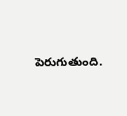పెరుగుతుంది.